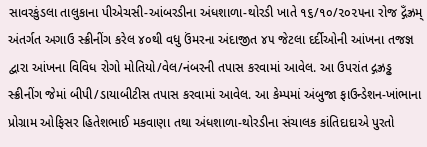સાવરકુંડલા તાલુકાના પીએચસી-આંબરડીના અંધશાળા-થોરડી ખાતે ૧૬/૧૦/૨૦૨૫ના રોજ દ્ગઁઝ્રમ્ અંતર્ગત અગાઉ સ્ક્રીનીંગ કરેલ ૪૦થી વધુ ઉંમરના અંદાજીત ૪૫ જેટલા દર્દીઓની આંખના તજજ્ઞ દ્વારા આંખના વિવિધ રોગો મોતિયો/વેલ/નંબરની તપાસ કરવામાં આવેલ. આ ઉપરાંત દ્ગઝ્રડ્ઢ સ્ક્રીનીંગ જેમાં બીપી/ડાયાબીટીસ તપાસ કરવામાં આવેલ. આ કેમ્પમાં અંબુજા ફાઉન્ડેશન-ખાંભાના પ્રોગ્રામ ઓફિસર હિતેશભાઈ મકવાણા તથા અંધશાળા-થોરડીના સંચાલક કાંતિદાદાએ પુરતો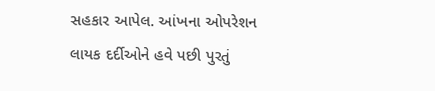સહકાર આપેલ. આંખના ઓપરેશન લાયક દર્દીઓને હવે પછી પુરતું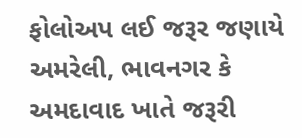ફોલોઅપ લઈ જરૂર જણાયે અમરેલી, ભાવનગર કે અમદાવાદ ખાતે જરૂરી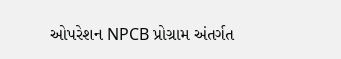ઓપરેશન NPCB પ્રોગ્રામ અંતર્ગત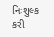નિઃશુલ્ક કરી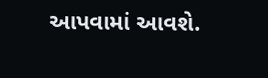આપવામાં આવશે.